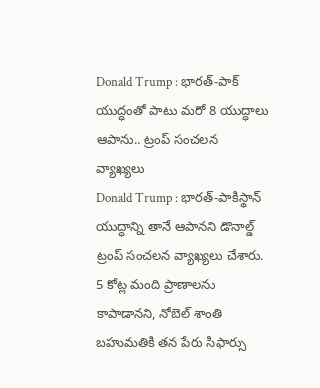Donald Trump : భారత్-పాక్ యుద్ధంతో పాటు మరో 8 యుద్ధాలు ఆపాను.. ట్రంప్ సంచలన వ్యాఖ్యలు
Donald Trump : భారత్-పాకిస్థాన్ యుద్ధాన్ని తానే ఆపానని డొనాల్డ్ ట్రంప్ సంచలన వ్యాఖ్యలు చేశారు. 5 కోట్ల మంది ప్రాణాలను కాపాడానని, నోబెల్ శాంతి బహుమతికి తన పేరు సిఫార్సు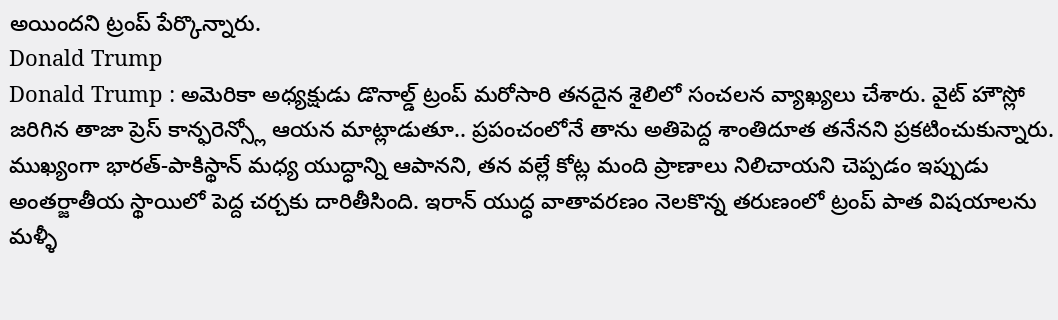అయిందని ట్రంప్ పేర్కొన్నారు.
Donald Trump
Donald Trump : అమెరికా అధ్యక్షుడు డొనాల్డ్ ట్రంప్ మరోసారి తనదైన శైలిలో సంచలన వ్యాఖ్యలు చేశారు. వైట్ హౌస్లో జరిగిన తాజా ప్రెస్ కాన్ఫరెన్స్లో ఆయన మాట్లాడుతూ.. ప్రపంచంలోనే తాను అతిపెద్ద శాంతిదూత తనేనని ప్రకటించుకున్నారు. ముఖ్యంగా భారత్-పాకిస్థాన్ మధ్య యుద్ధాన్ని ఆపానని, తన వల్లే కోట్ల మంది ప్రాణాలు నిలిచాయని చెప్పడం ఇప్పుడు అంతర్జాతీయ స్థాయిలో పెద్ద చర్చకు దారితీసింది. ఇరాన్ యుద్ధ వాతావరణం నెలకొన్న తరుణంలో ట్రంప్ పాత విషయాలను మళ్ళీ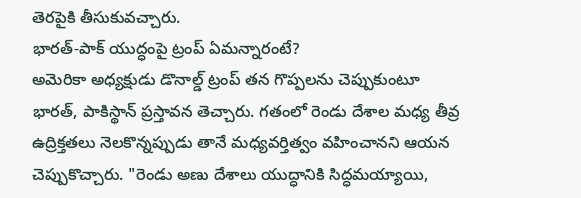తెరపైకి తీసుకువచ్చారు.
భారత్-పాక్ యుద్ధంపై ట్రంప్ ఏమన్నారంటే?
అమెరికా అధ్యక్షుడు డొనాల్డ్ ట్రంప్ తన గొప్పలను చెప్పుకుంటూ భారత్, పాకిస్థాన్ ప్రస్తావన తెచ్చారు. గతంలో రెండు దేశాల మధ్య తీవ్ర ఉద్రిక్తతలు నెలకొన్నప్పుడు తానే మధ్యవర్తిత్వం వహించానని ఆయన చెప్పుకొచ్చారు. "రెండు అణు దేశాలు యుద్ధానికి సిద్ధమయ్యాయి,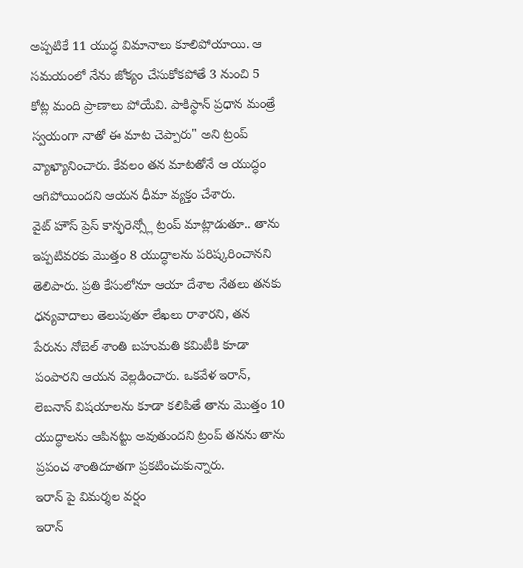అప్పటికే 11 యుద్ధ విమానాలు కూలిపోయాయి. ఆ సమయంలో నేను జోక్యం చేసుకోకపోతే 3 నుంచి 5 కోట్ల మంది ప్రాణాలు పోయేవి. పాకిస్థాన్ ప్రధాన మంత్రే స్వయంగా నాతో ఈ మాట చెప్పారు" అని ట్రంప్ వ్యాఖ్యానించారు. కేవలం తన మాటతోనే ఆ యుద్ధం ఆగిపోయిందని ఆయన ధీమా వ్యక్తం చేశారు.
వైట్ హౌస్ ప్రెస్ కాన్ఫరెన్స్లో ట్రంప్ మాట్లాడుతూ.. తాను ఇప్పటివరకు మొత్తం 8 యుద్ధాలను పరిష్కరించానని తెలిపారు. ప్రతి కేసులోనూ ఆయా దేశాల నేతలు తనకు ధన్యవాదాలు తెలుపుతూ లేఖలు రాశారని, తన పేరును నోబెల్ శాంతి బహుమతి కమిటీకి కూడా పంపారని ఆయన వెల్లడించారు. ఒకవేళ ఇరాన్, లెబనాన్ విషయాలను కూడా కలిపితే తాను మొత్తం 10 యుద్ధాలను ఆపినట్టు అవుతుందని ట్రంప్ తనను తాను ప్రపంచ శాంతిదూతగా ప్రకటించుకున్నారు.
ఇరాన్ పై విమర్శల వర్షం
ఇరాన్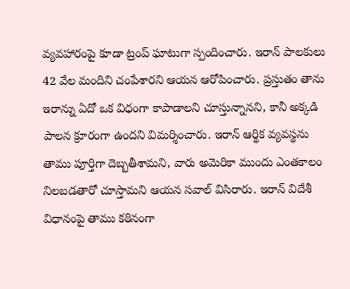వ్యవహారంపై కూడా ట్రంప్ ఘాటుగా స్పందించారు. ఇరాన్ పాలకులు 42 వేల మందిని చంపేశారని ఆయన ఆరోపించారు. ప్రస్తుతం తాను ఇరాన్ను ఏదో ఒక విధంగా కాపాడాలని చూస్తున్నానని, కానీ అక్కడి పాలన క్రూరంగా ఉందని విమర్శించారు. ఇరాన్ ఆర్థిక వ్యవస్థను తాము పూర్తిగా దెబ్బతీశామని, వారు అమెరికా ముందు ఎంతకాలం నిలబడతారో చూస్తామని ఆయన సవాల్ విసిరారు. ఇరాన్ విదేశీ విధానంపై తాము కఠినంగా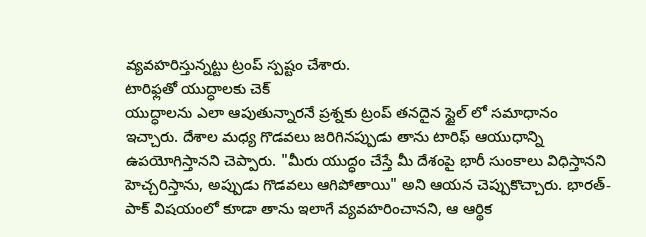వ్యవహరిస్తున్నట్టు ట్రంప్ స్పష్టం చేశారు.
టారిఫ్లతో యుద్ధాలకు చెక్
యుద్ధాలను ఎలా ఆపుతున్నారనే ప్రశ్నకు ట్రంప్ తనదైన స్టైల్ లో సమాధానం ఇచ్చారు. దేశాల మధ్య గొడవలు జరిగినప్పుడు తాను టారిఫ్ ఆయుధాన్ని ఉపయోగిస్తానని చెప్పారు. "మీరు యుద్ధం చేస్తే మీ దేశంపై భారీ సుంకాలు విధిస్తానని హెచ్చరిస్తాను, అప్పుడు గొడవలు ఆగిపోతాయి" అని ఆయన చెప్పుకొచ్చారు. భారత్-పాక్ విషయంలో కూడా తాను ఇలాగే వ్యవహరించానని, ఆ ఆర్థిక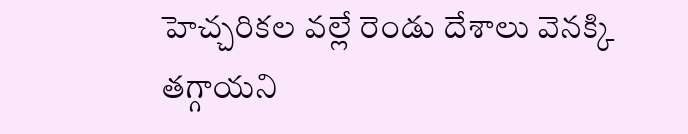హెచ్చరికల వల్లే రెండు దేశాలు వెనక్కి తగ్గాయని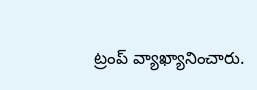ట్రంప్ వ్యాఖ్యానించారు.